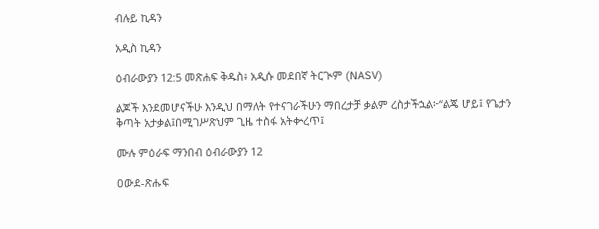ብሉይ ኪዳን

አዲስ ኪዳን

ዕብራውያን 12:5 መጽሐፍ ቅዱስ፥ አዲሱ መደበኛ ትርጒም (NASV)

ልጆች እንደመሆናችሁ እንዲህ በማለት የተናገራችሁን ማበረታቻ ቃልም ረስታችኋል፦“ልጄ ሆይ፤ የጌታን ቅጣት አታቃል፤በሚገሥጽህም ጊዜ ተስፋ አትቍረጥ፤

ሙሉ ምዕራፍ ማንበብ ዕብራውያን 12

ዐውደ-ጽሑፍ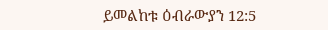ይመልከቱ ዕብራውያን 12:5